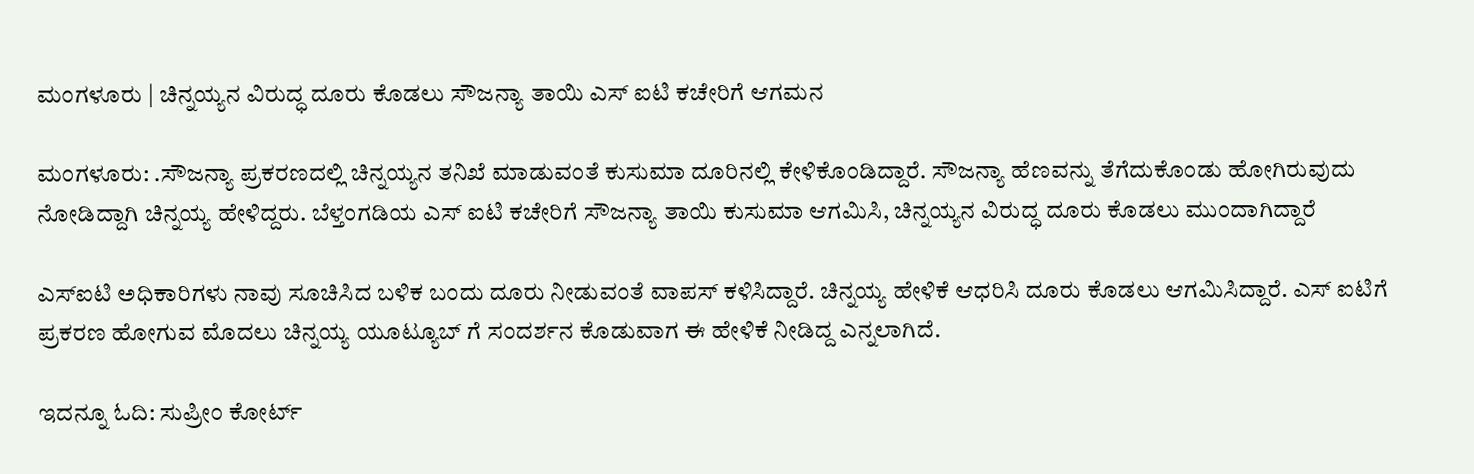ಮಂಗಳೂರು | ಚಿನ್ನಯ್ಯನ ವಿರುದ್ಧ ದೂರು ಕೊಡಲು ಸೌಜನ್ಯಾ ತಾಯಿ ಎಸ್ ಐಟಿ ಕಚೇರಿಗೆ ಆಗಮನ

ಮಂಗಳೂರು: .ಸೌಜನ್ಯಾ ಪ್ರಕರಣದಲ್ಲಿ ಚಿನ್ನಯ್ಯನ ತನಿಖೆ ಮಾಡುವಂತೆ ಕುಸುಮಾ ದೂರಿನಲ್ಲಿ ಕೇಳಿಕೊಂಡಿದ್ದಾರೆ. ಸೌಜನ್ಯಾ ಹೆಣವನ್ನು ತೆಗೆದುಕೊಂಡು ಹೋಗಿರುವುದು ನೋಡಿದ್ದಾಗಿ ಚಿನ್ನಯ್ಯ ಹೇಳಿದ್ದರು. ಬೆಳ್ತಂಗಡಿಯ ಎಸ್ ಐಟಿ ಕಚೇರಿಗೆ ಸೌಜನ್ಯಾ ತಾಯಿ ಕುಸುಮಾ ಆಗಮಿಸಿ, ಚಿನ್ನಯ್ಯನ ವಿರುದ್ಧ ದೂರು ಕೊಡಲು ಮುಂದಾಗಿದ್ದಾರೆ

ಎಸ್‌ಐಟಿ ಅಧಿಕಾರಿಗಳು ನಾವು ಸೂಚಿಸಿದ ಬಳಿಕ ಬಂದು ದೂರು ನೀಡುವಂತೆ ವಾಪಸ್ ಕಳಿಸಿದ್ದಾರೆ. ಚಿನ್ನಯ್ಯ ಹೇಳಿಕೆ ಆಧರಿಸಿ ದೂರು ಕೊಡಲು ಆಗಮಿಸಿದ್ದಾರೆ. ಎಸ್ ಐಟಿಗೆ ಪ್ರಕರಣ ಹೋಗುವ ಮೊದಲು ಚಿನ್ನಯ್ಯ ಯೂಟ್ಯೂಬ್ ಗೆ ಸಂದರ್ಶನ ಕೊಡುವಾಗ ಈ ಹೇಳಿಕೆ ನೀಡಿದ್ದ ಎನ್ನಲಾಗಿದೆ.

ಇದನ್ನೂ ಓದಿ: ಸುಪ್ರೀಂ ಕೋರ್ಟ್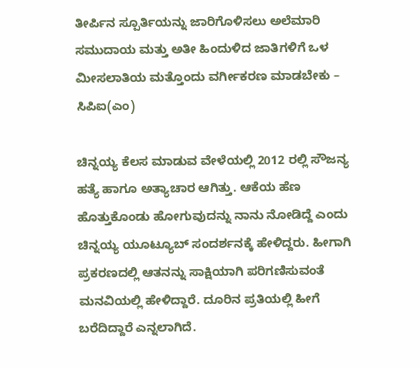ತೀರ್ಪಿನ ಸ್ಪೂರ್ತಿಯನ್ನು ಜಾರಿಗೊಳಿಸಲು ಅಲೆಮಾರಿ ಸಮುದಾಯ ಮತ್ತು ಅತೀ ಹಿಂದುಳಿದ ಜಾತಿಗಳಿಗೆ ಒಳ ಮೀಸಲಾತಿಯ ಮತ್ತೊಂದು ವರ್ಗೀಕರಣ ಮಾಡಬೇಕು – ಸಿಪಿಐ(ಎಂ)

ಚಿನ್ನಯ್ಯ ಕೆಲಸ ಮಾಡುವ ವೇಳೆಯಲ್ಲಿ 2012 ರಲ್ಲಿ ಸೌಜನ್ಯ ಹತ್ಯೆ ಹಾಗೂ ಅತ್ಯಾಚಾರ ಆಗಿತ್ತು. ಆಕೆಯ ಹೆಣ ಹೊತ್ತುಕೊಂಡು ಹೋಗುವುದನ್ನು ನಾನು ನೋಡಿದ್ದೆ ಎಂದು ಚಿನ್ನಯ್ಯ ಯೂಟ್ಯೂಬ್‌ ಸಂದರ್ಶನಕ್ಕೆ ಹೇಳಿದ್ದರು. ಹೀಗಾಗಿ ಪ್ರಕರಣದಲ್ಲಿ ಆತನನ್ನು ಸಾಕ್ಷಿಯಾಗಿ ಪರಿಗಣಿಸುವಂತೆ ಮನವಿಯಲ್ಲಿ ಹೇಳಿದ್ದಾರೆ. ದೂರಿನ ಪ್ರತಿಯಲ್ಲಿ ಹೀಗೆ ಬರೆದಿದ್ದಾರೆ ಎನ್ನಲಾಗಿದೆ.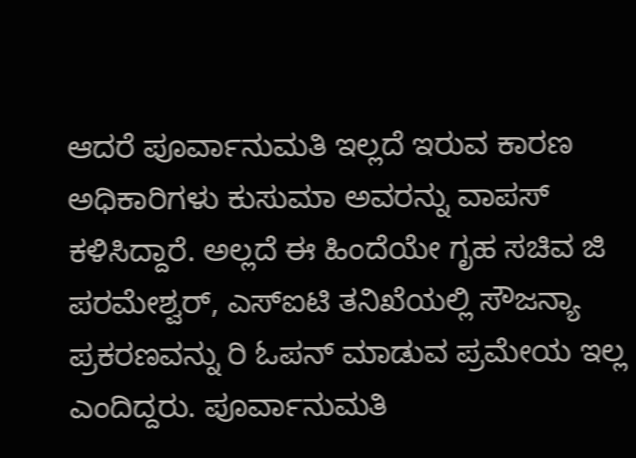ಆದರೆ ಪೂರ್ವಾನುಮತಿ ಇಲ್ಲದೆ ಇರುವ ಕಾರಣ ಅಧಿಕಾರಿಗಳು ಕುಸುಮಾ ಅವರನ್ನು ವಾಪಸ್ ಕಳಿಸಿದ್ದಾರೆ. ಅಲ್ಲದೆ ಈ ಹಿಂದೆಯೇ ಗೃಹ ಸಚಿವ ಜಿ ಪರಮೇಶ್ವರ್, ಎಸ್‌ಐಟಿ ತನಿಖೆಯಲ್ಲಿ ಸೌಜನ್ಯಾ ಪ್ರಕರಣವನ್ನು ರಿ ಓಪನ್ ಮಾಡುವ ಪ್ರಮೇಯ ಇಲ್ಲ ಎಂದಿದ್ದರು. ಪೂರ್ವಾನುಮತಿ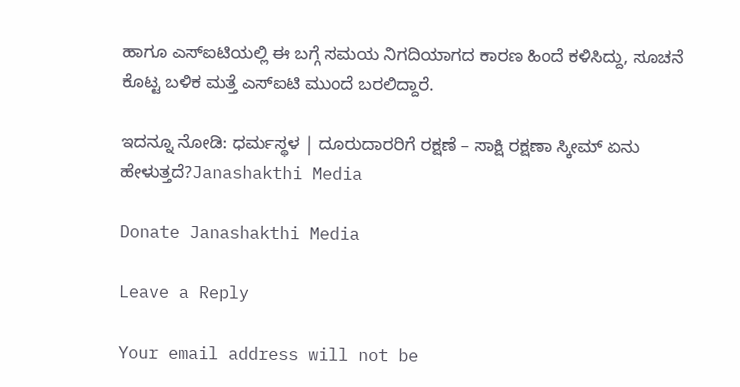ಹಾಗೂ ಎಸ್‌ಐಟಿಯಲ್ಲಿ ಈ ಬಗ್ಗೆ ಸಮಯ ನಿಗದಿಯಾಗದ ಕಾರಣ ಹಿಂದೆ ಕಳಿಸಿದ್ದು, ಸೂಚನೆ ಕೊಟ್ಟ ಬಳಿಕ ಮತ್ತೆ ಎಸ್‌ಐಟಿ ಮುಂದೆ ಬರಲಿದ್ದಾರೆ.

ಇದನ್ನೂ ನೋಡಿ: ಧರ್ಮಸ್ಥಳ | ದೂರುದಾರರಿಗೆ ರಕ್ಷಣೆ – ಸಾಕ್ಷಿ ರಕ್ಷಣಾ ಸ್ಕೀಮ್ ಏನು ಹೇಳುತ್ತದೆ?Janashakthi Media

Donate Janashakthi Media

Leave a Reply

Your email address will not be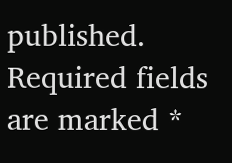published. Required fields are marked *